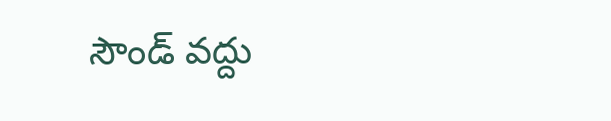సౌండ్‌ వద్దు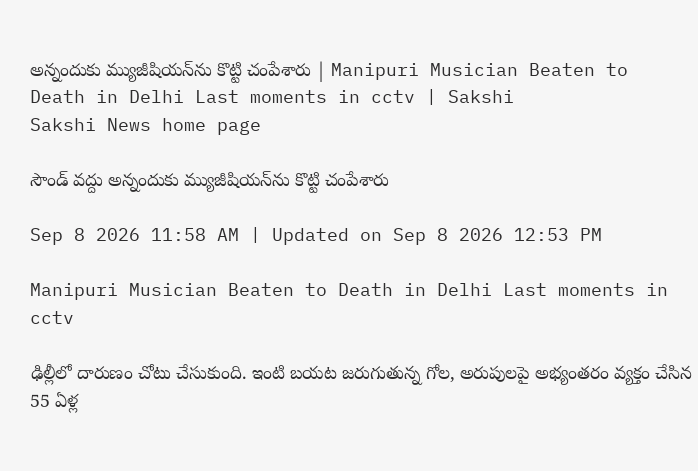అన్నందుకు మ్యుజీషియన్‌ను కొట్టి చంపేశారు | Manipuri Musician Beaten to Death in Delhi Last moments in cctv | Sakshi
Sakshi News home page

సౌండ్‌ వద్దు అన్నందుకు మ్యుజీషియన్‌ను కొట్టి చంపేశారు

Sep 8 2026 11:58 AM | Updated on Sep 8 2026 12:53 PM

Manipuri Musician Beaten to Death in Delhi Last moments in cctv

ఢిల్లీలో దారుణం చోటు చేసుకుంది. ఇంటి బయట జరుగుతున్న గోల, అరుపులపై అభ్యంతరం వ్యక్తం చేసిన 55 ఏళ్ల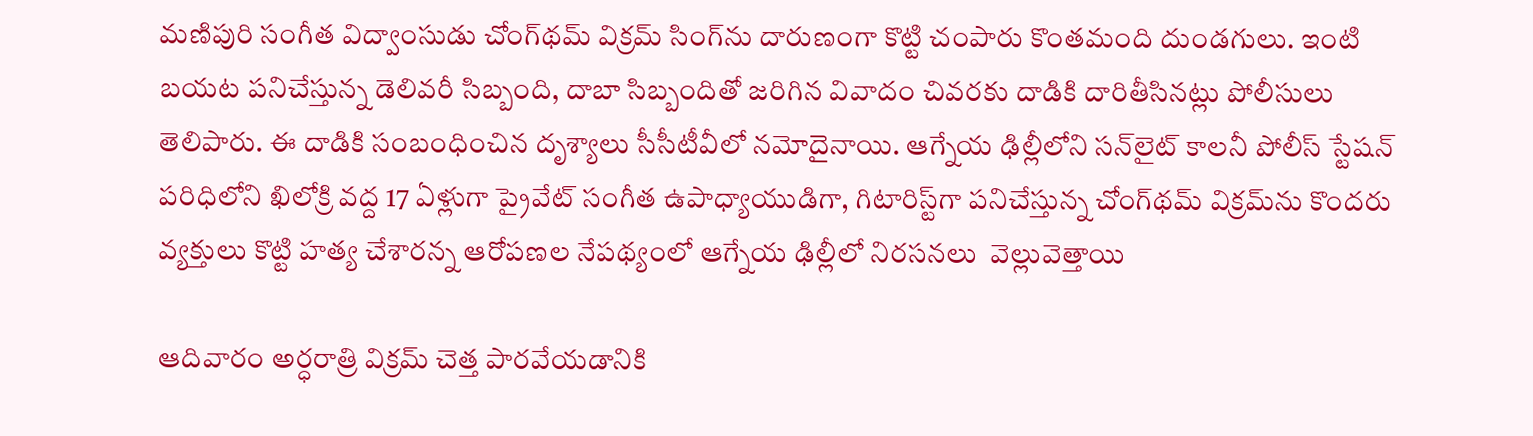మణిపురి సంగీత విద్వాంసుడు చోంగ్‌థమ్ విక్రమ్ సింగ్‌ను దారుణంగా కొట్టి చంపారు కొంతమంది దుండగులు. ఇంటి బయట పనిచేస్తున్న డెలివరీ సిబ్బంది, దాబా సిబ్బందితో జరిగిన వివాదం చివరకు దాడికి దారితీసినట్లు పోలీసులు తెలిపారు. ఈ దాడికి సంబంధించిన దృశ్యాలు సీసీటీవీలో నమోదైనాయి. ఆగ్నేయ ఢిల్లీలోని సన్‌లైట్ కాలనీ పోలీస్ స్టేషన్ పరిధిలోని ఖిలోక్రి వద్ద 17 ఏళ్లుగా ప్రైవేట్ సంగీత ఉపాధ్యాయుడిగా, గిటారిస్ట్‌గా పనిచేస్తున్న చోంగ్‌థమ్ విక్రమ్‌ను కొందరు వ్యక్తులు కొట్టి హత్య చేశారన్న ఆరోపణల నేపథ్యంలో ఆగ్నేయ ఢిల్లీలో నిరసనలు  వెల్లువెత్తాయి

ఆదివారం అర్ధరాత్రి విక్రమ్‌ చెత్త పారవేయడానికి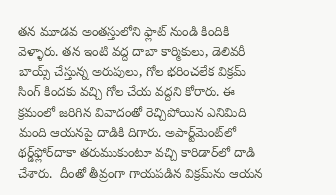తన మూడవ అంతస్తులోని ఫ్లాట్ నుండి కిందికి వెళ్ళారు. తన ఇంటి వద్ద దాబా కార్మికులు, డెలివరీ బాయ్స్ చేస్తున్న అరుపులు, గోల భరించలేక విక్రమ్ సింగ్ కిందకు వచ్చి గోల చేయ వద్దని కోరారు. ఈ క్రమంలో జరిగిన వివాదంతో రెచ్చిపోయిన ఎనిమిది మంది ఆయనపై దాడికి దిగారు. అపార్ట్‌మెంట్‌లో థర్డ్‌ఫ్లోర్‌దాకా తరుముకుంటూ వచ్చి కారిడార్‌లో దాడి చేశారు.  దీంతో తీవ్రంగా గాయపడిన విక్రమ్‌ను ఆయన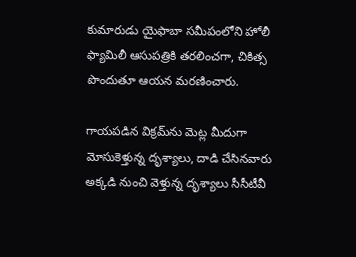కుమారుడు యైఫాబా సమీపంలోని హోలీ ఫ్యామిలీ ఆసుపత్రికి తరలించగా, చికిత్స పొందుతూ ఆయన మరణించారు.

గాయపడిన విక్రమ్‌ను మెట్ల మీదుగా మోసుకెళ్తున్న దృశ్యాలు, దాడి చేసినవారు అక్కడి నుంచి వెళ్తున్న దృశ్యాలు సీసీటీవీ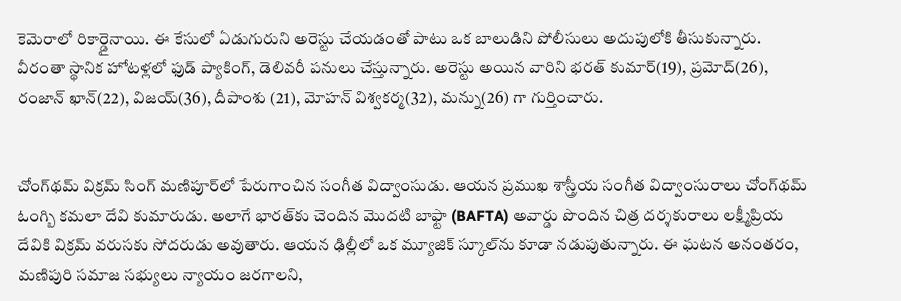కెమెరాలో రికార్డైనాయి. ఈ కేసులో ఏడుగురుని అరెస్టు చేయడంతో పాటు ఒక బాలుడిని పోలీసులు అదుపులోకి తీసుకున్నారు. వీరంతా స్థానిక హోటళ్లలో ఫుడ్ ప్యాకింగ్, డెలివరీ పనులు చేస్తున్నారు. అరెస్టు అయిన వారిని భరత్ కుమార్(19), ప్రమోద్(26), రంజాన్ ఖాన్(22), విజయ్(36), దీపాంశు (21), మోహన్ విశ్వకర్మ(32), మన్ను(26) గా గుర్తించారు.


చోంగ్‌థమ్ విక్రమ్ సింగ్ మణిపూర్‌లో పేరుగాంచిన సంగీత విద్వాంసుడు. ఆయన ప్రముఖ శాస్త్రీయ సంగీత విద్వాంసురాలు చోంగ్‌థమ్ ఓంగ్బి కమలా దేవి కుమారుడు. అలాగే భారత్‌కు చెందిన మొదటి బాఫ్టా (BAFTA) అవార్డు పొందిన చిత్ర దర్శకురాలు లక్ష్మీప్రియ దేవికి విక్రమ్ వరుసకు సోదరుడు అవుతారు. ఆయన ఢిల్లీలో ఒక మ్యూజిక్ స్కూల్‌ను కూడా నడుపుతున్నారు. ఈ ఘటన అనంతరం, మణిపురి సమాజ సభ్యులు న్యాయం జరగాలని,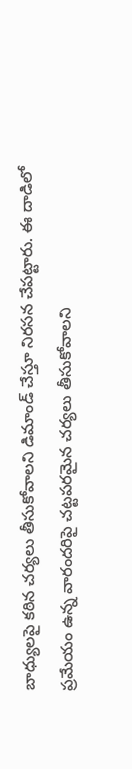బాధ్యులపై కఠిన చర్యలు తీసుకోవాలని డిమాండ్ చేస్తూ నిరసన చేపట్టారు. ఈ దాడిలో ప్రమేయం ఉన్న వారందరిపై చట్టపరమైన చర్యలు తీసుకోవాలని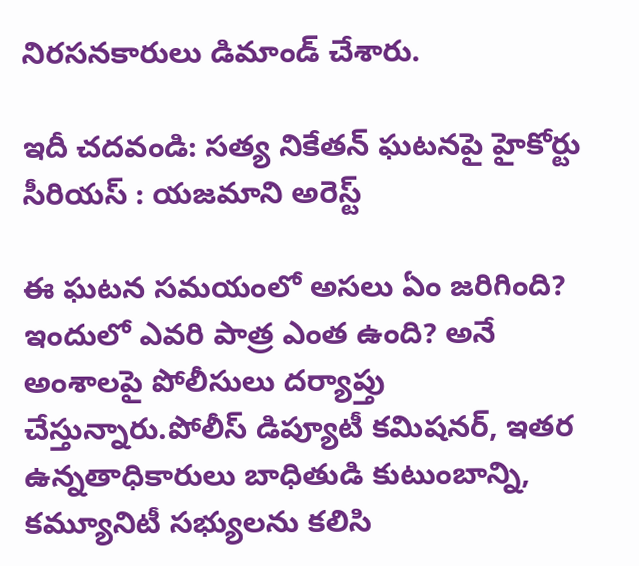నిరసనకారులు డిమాండ్ చేశారు.

ఇదీ చదవండి: సత్య నికేతన్ ఘటనపై హైకోర్టు సీరియస్‌ : యజమాని అరెస్ట్‌

ఈ ఘటన సమయంలో అసలు ఏం జరిగింది? ఇందులో ఎవరి పాత్ర ఎంత ఉంది? అనే అంశాలపై పోలీసులు దర్యాప్తు చేస్తున్నారు.పోలీస్ డిప్యూటీ కమిషనర్, ఇతర ఉన్నతాధికారులు బాధితుడి కుటుంబాన్ని, కమ్యూనిటీ సభ్యులను కలిసి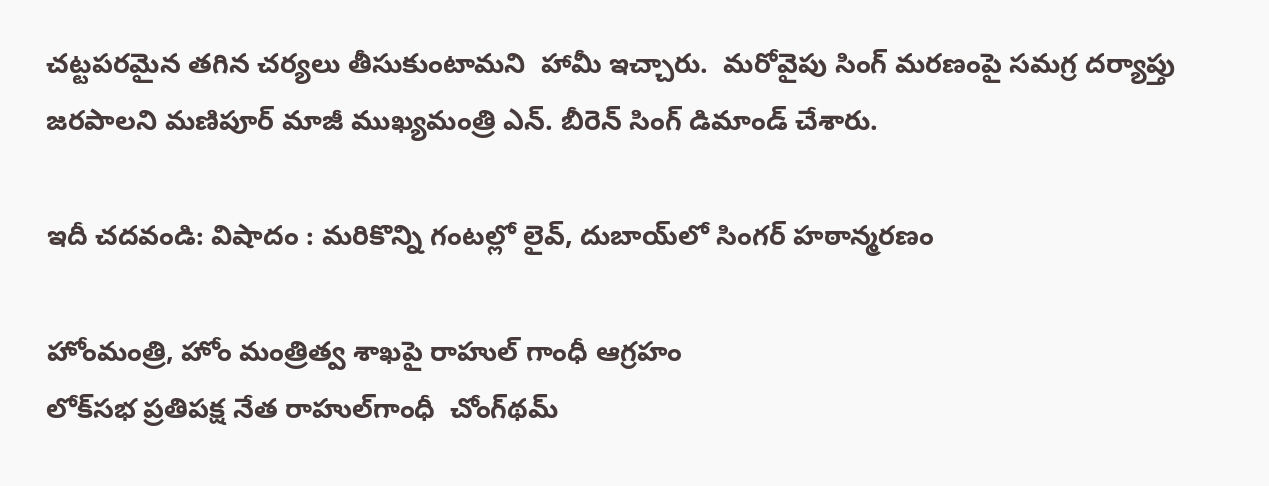చట్టపరమైన తగిన చర్యలు తీసుకుంటామని  హామీ ఇచ్చారు.  మరోవైపు సింగ్ మరణంపై సమగ్ర దర్యాప్తు జరపాలని మణిపూర్ మాజీ ముఖ్యమంత్రి ఎన్. బీరెన్ సింగ్ డిమాండ్‌ చేశారు.

ఇదీ చదవండి: విషాదం : మరికొన్ని గంటల్లో లైవ్‌, దుబాయ్‌లో సింగర్‌ హఠాన్మరణం

హోంమంత్రి, హోం మంత్రిత్వ శాఖపై రాహుల్‌ గాంధీ ఆగ్రహం
లోక్‌సభ ప్రతిపక్ష నేత రాహుల్‌గాంధీ  చోంగ్‌థమ్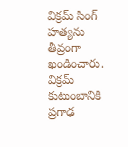విక్రమ్ సింగ్‌ హత్యను తీవ్రంగా ఖండించారు. విక్రమ్ కుటుంబానికి  ప్రగాఢ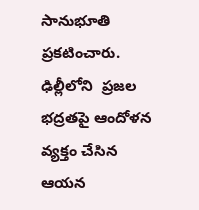సానుభూతి ప్రకటించారు. ఢిల్లీలోని  ప్రజల భద్రతపై ఆందోళన వ్యక్తం చేసిన ఆయన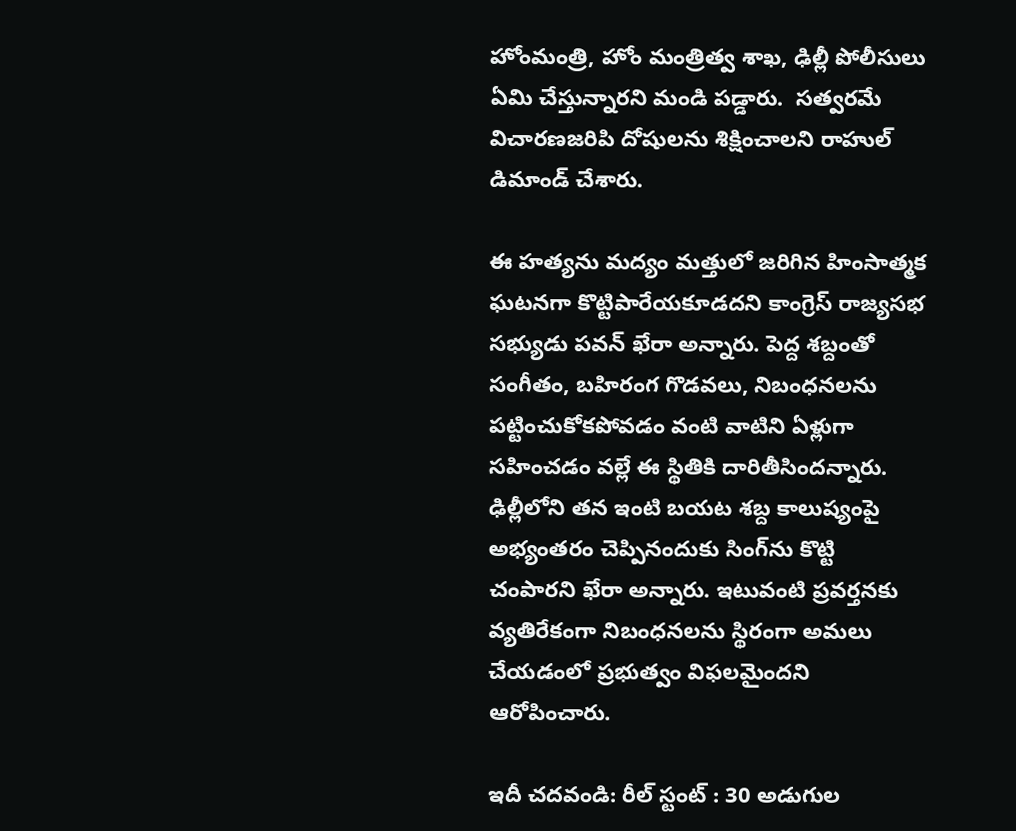హోంమంత్రి, హోం మంత్రిత్వ శాఖ, ఢిల్లీ పోలీసులు ఏమి చేస్తున్నారని మండి పడ్డారు.  సత్వరమే విచారణజరిపి దోషులను శిక్షించాలని రాహుల్‌ డిమాండ్‌ చేశారు.

ఈ హత్యను మద్యం మత్తులో జరిగిన హింసాత్మక ఘటనగా కొట్టిపారేయకూడదని కాంగ్రెస్ రాజ్యసభ సభ్యుడు పవన్ ఖేరా అన్నారు. పెద్ద శబ్దంతో సంగీతం, బహిరంగ గొడవలు, నిబంధనలను పట్టించుకోకపోవడం వంటి వాటిని ఏళ్లుగా సహించడం వల్లే ఈ స్థితికి దారితీసిందన్నారు. ఢిల్లీలోని తన ఇంటి బయట శబ్ద కాలుష్యంపై అభ్యంతరం చెప్పినందుకు సింగ్‌ను కొట్టి చంపారని ఖేరా అన్నారు. ఇటువంటి ప్రవర్తనకు వ్యతిరేకంగా నిబంధనలను స్థిరంగా అమలు చేయడంలో ప్రభుత్వం విఫలమైందని ఆరోపించారు.

ఇదీ చదవండి: రీల్‌ స్టంట్‌ : 30 అడుగుల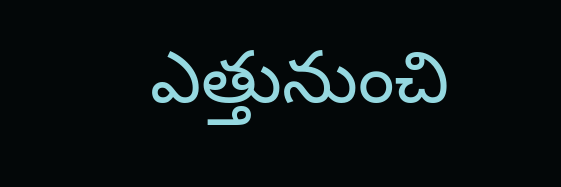ఎత్తునుంచి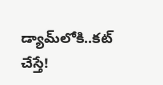డ్యామ్‌లోకి..కట్‌ చేస్తే!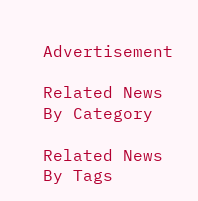Advertisement

Related News By Category

Related News By Tags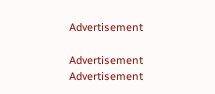Advertisement

Advertisement
Advertisement